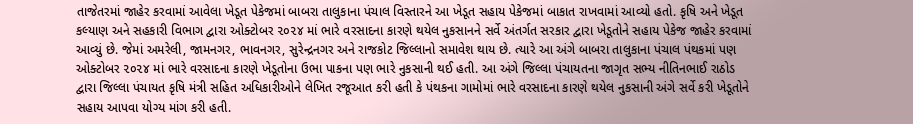તાજેતરમાં જાહેર કરવામાં આવેલા ખેડૂત પેકેજમાં બાબરા તાલુકાના પંચાલ વિસ્તારને આ ખેડૂત સહાય પેકેજમાં બાકાત રાખવામાં આવ્યો હતો. કૃષિ અને ખેડૂત કલ્યાણ અને સહકારી વિભાગ દ્વારા ઓક્ટોબર ૨૦૨૪ માં ભારે વરસાદના કારણે થયેલ નુકસાનને સર્વે અંતર્ગત સરકાર દ્વારા ખેડૂતોને સહાય પેકેજ જાહેર કરવામાં આવ્યું છે. જેમાં અમરેલી, જામનગર, ભાવનગર, સુરેન્દ્રનગર અને રાજકોટ જિલ્લાનો સમાવેશ થાય છે. ત્યારે આ અંગે બાબરા તાલુકાના પંચાલ પંથકમાં પણ ઓક્ટોબર ૨૦૨૪ માં ભારે વરસાદના કારણે ખેડૂતોના ઉભા પાકના પણ ભારે નુકસાની થઈ હતી. આ અંગે જિલ્લા પંચાયતના જાગૃત સભ્ય નીતિનભાઈ રાઠોડ દ્વારા જિલ્લા પંચાયત કૃષિ મંત્રી સહિત અધિકારીઓને લેખિત રજૂઆત કરી હતી કે પંથકના ગામોમાં ભારે વરસાદના કારણે થયેલ નુકસાની અંગે સર્વે કરી ખેડૂતોને સહાય આપવા યોગ્ય માંગ કરી હતી.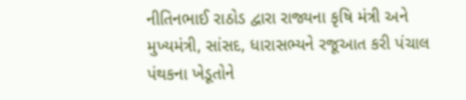નીતિનભાઈ રાઠોડ દ્વારા રાજ્યના કૃષિ મંત્રી અને મુખ્યમંત્રી, સાંસદ, ધારાસભ્યને રજૂઆત કરી પંચાલ પંથકના ખેડૂતોને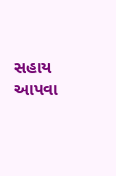સહાય આપવા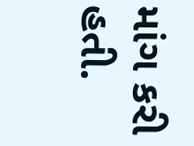માંગ કરી હતી.